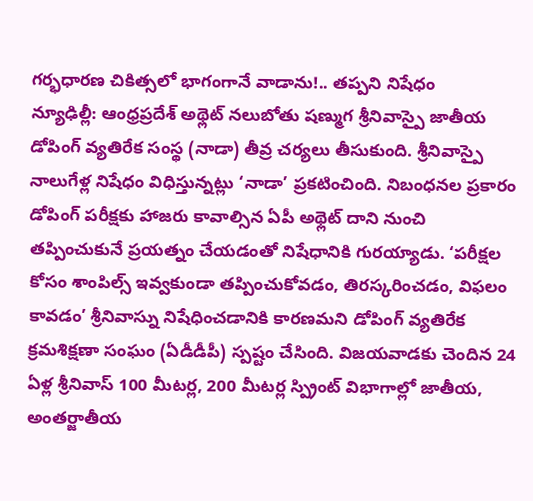గర్భధారణ చికిత్సలో భాగంగానే వాడాను!.. తప్పని నిషేధం
న్యూఢిల్లీ: ఆంధ్రప్రదేశ్ అథ్లెట్ నలుబోతు షణ్ముగ శ్రీనివాస్పై జాతీయ డోపింగ్ వ్యతిరేక సంస్థ (నాడా) తీవ్ర చర్యలు తీసుకుంది. శ్రీనివాస్పై నాలుగేళ్ల నిషేధం విధిస్తున్నట్లు ‘నాడా’ ప్రకటించింది. నిబంధనల ప్రకారం డోపింగ్ పరీక్షకు హాజరు కావాల్సిన ఏపీ అథ్లెట్ దాని నుంచి తప్పించుకునే ప్రయత్నం చేయడంతో నిషేధానికి గురయ్యాడు. ‘పరీక్షల కోసం శాంపిల్స్ ఇవ్వకుండా తప్పించుకోవడం, తిరస్కరించడం, విఫలం కావడం’ శ్రీనివాస్ను నిషేధించడానికి కారణమని డోపింగ్ వ్యతిరేక క్రమశిక్షణా సంఘం (ఏడీడీపీ) స్పష్టం చేసింది. విజయవాడకు చెందిన 24 ఏళ్ల శ్రీనివాస్ 100 మీటర్ల, 200 మీటర్ల స్ప్రింట్ విభాగాల్లో జాతీయ, అంతర్జాతీయ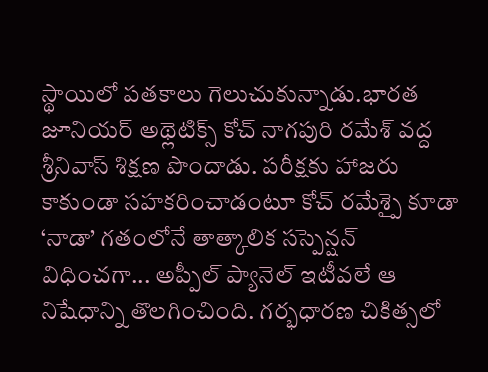స్థాయిలో పతకాలు గెలుచుకున్నాడు.భారత జూనియర్ అథ్లెటిక్స్ కోచ్ నాగపురి రమేశ్ వద్ద శ్రీనివాస్ శిక్షణ పొందాడు. పరీక్షకు హాజరు కాకుండా సహకరించాడంటూ కోచ్ రమేశ్పై కూడా ‘నాడా’ గతంలోనే తాత్కాలిక సస్పెన్షన్ విధించగా... అప్పీల్ ప్యానెల్ ఇటీవలే ఆ నిషేధాన్ని తొలగించింది. గర్భధారణ చికిత్సలో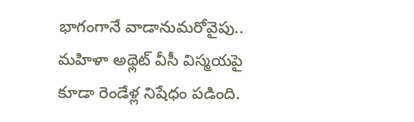భాగంగానే వాడానుమరోవైపు.. మహిళా అథ్లెట్ వీసీ విస్మయపై కూడా రెండేళ్ల నిషేధం పడింది.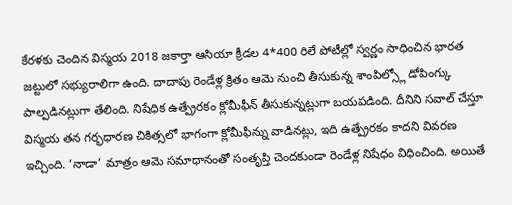కేరళకు చెందిన విస్మయ 2018 జకార్తా ఆసియా క్రీడల 4*400 రిలే పోటీల్లో స్వర్ణం సాధించిన భారత జట్టులో సభ్యురాలిగా ఉంది. దాదాపు రెండేళ్ల క్రితం ఆమె నుంచి తీసుకున్న శాంపిల్స్లో డోపింగ్కు పాల్పడినట్లుగా తేలింది. నిషేధిక ఉత్ప్రేరకం క్లోమీఫీన్ తీసుకున్నట్లుగా బయపడింది. దీనిని సవాల్ చేస్తూ విస్మయ తన గర్భధారణ చికిత్సలో భాగంగా క్లోమీఫీన్ను వాడినట్లు, ఇది ఉత్ప్రేరకం కాదని వివరణ ఇచ్చింది. ‘నాడా’ మాత్రం ఆమె సమాధానంతో సంతృప్తి చెందకుండా రెండేళ్ల నిషేధం విధించింది. అయితే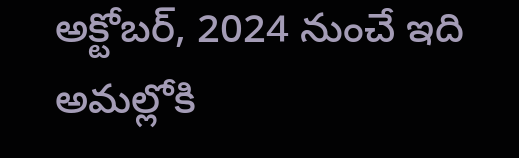అక్టోబర్, 2024 నుంచే ఇది అమల్లోకి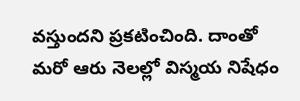వస్తుందని ప్రకటించింది. దాంతో మరో ఆరు నెలల్లో విస్మయ నిషేధం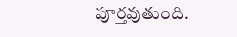పూర్తవుతుంది.